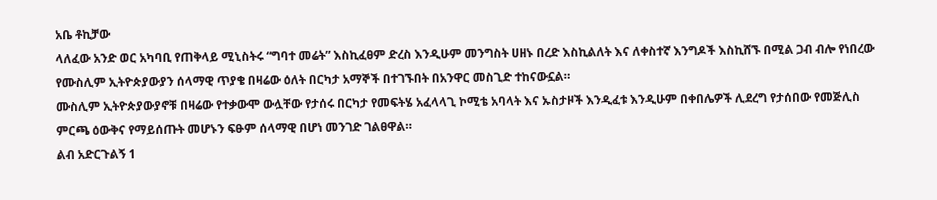አቤ ቶኪቻው
ላለፈው አንድ ወር አካባቢ የጠቅላይ ሚኒስትሩ “ግባተ መሬት” እስኪፈፀም ድረስ እንዲሁም መንግስት ሀዘኑ በረድ እስኪልለት እና ለቀስተኛ እንግዶች እስኪሸኙ በሚል ጋብ ብሎ የነበረው የሙስሊም ኢትዮጵያውያን ሰላማዊ ጥያቄ በዛሬው ዕለት በርካታ አማኞች በተገኙበት በአንዋር መስጊድ ተከናውኗል።
ሙስሊም ኢትዮጵያውያኖቹ በዛሬው የተቃውሞ ውሏቸው የታሰሩ በርካታ የመፍትሄ አፈላላጊ ኮሚቴ አባላት እና ኡስታዞች እንዲፈቱ እንዲሁም በቀበሌዎች ሊደረግ የታሰበው የመጅሊስ ምርጫ ዕውቅና የማይሰጡት መሆኑን ፍፁም ሰላማዊ በሆነ መንገድ ገልፀዋል።
ልብ አድርጉልኝ 1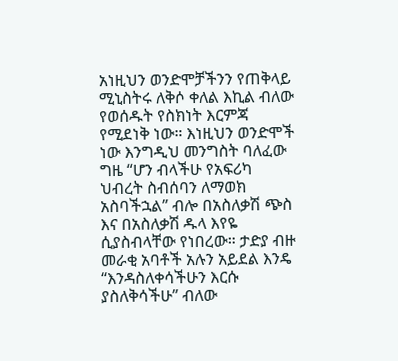አነዚህን ወንድሞቻችንን የጠቅላይ ሚኒስትሩ ለቅሶ ቀለል እኪል ብለው የወሰዱት የስክነት እርምጃ የሚደነቅ ነው። እነዚህን ወንድሞች ነው እንግዲህ መንግስት ባለፈው ግዜ “ሆን ብላችሁ የአፍሪካ ህብረት ስብሰባን ለማወክ አስባችኋል” ብሎ በአስለቃሽ ጭስ እና በአስለቃሽ ዱላ እየዬ ሲያስብላቸው የነበረው። ታድያ ብዙ መራቂ አባቶች አሉን አይደል እንዴ “እንዳስለቀሳችሁን እርሱ ያስለቅሳችሁ” ብለው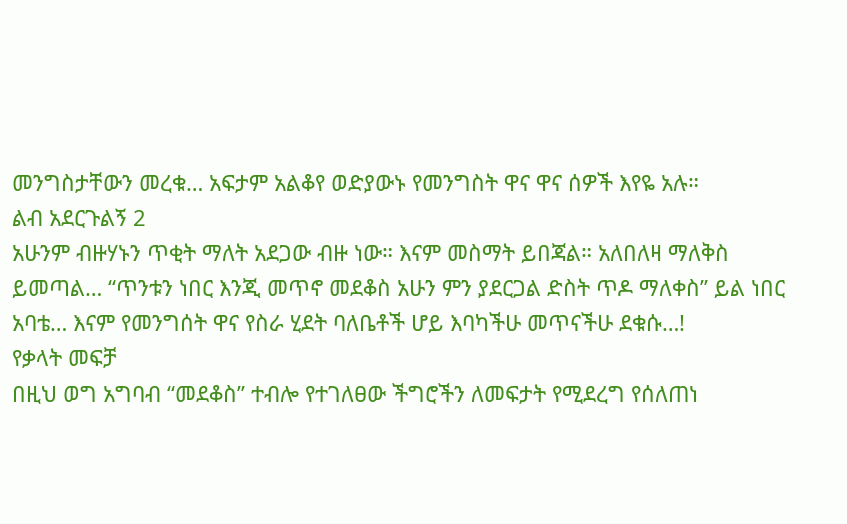መንግስታቸውን መረቁ… አፍታም አልቆየ ወድያውኑ የመንግስት ዋና ዋና ሰዎች እየዬ አሉ።
ልብ አደርጉልኝ 2
አሁንም ብዙሃኑን ጥቂት ማለት አደጋው ብዙ ነው። እናም መስማት ይበጃል። አለበለዛ ማለቅስ ይመጣል… “ጥንቱን ነበር እንጂ መጥኖ መደቆስ አሁን ምን ያደርጋል ድስት ጥዶ ማለቀስ” ይል ነበር አባቴ… እናም የመንግሰት ዋና የስራ ሂደት ባለቤቶች ሆይ እባካችሁ መጥናችሁ ደቁሱ…!
የቃላት መፍቻ
በዚህ ወግ አግባብ “መደቆስ” ተብሎ የተገለፀው ችግሮችን ለመፍታት የሚደረግ የሰለጠነ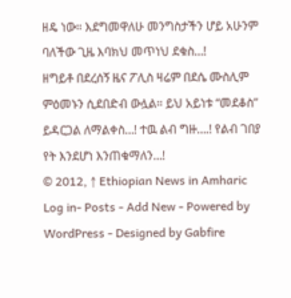ዘዴ ነው። እደግመዋለሁ መንግስታችን ሆይ አሁንም ባለችው ጊዜ እባክህ መጥነህ ደቁስ…!
ዘግይቶ በደረሰኝ ዜና ፖሊስ ዛሬም በደሴ ሙስሊም ምዕመኑን ሲደበድብ ውሏል። ይህ አይነቱ “መደቆስ” ይዳርጋል ለማልቀስ…! ተዉ ልብ ግዙ….! የልብ ገበያ የት እንደሆነ እንጠቁማለን…!
© 2012, ↑ Ethiopian News in Amharic
Log in- Posts - Add New - Powered by WordPress - Designed by Gabfire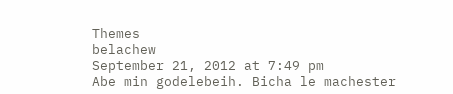Themes
belachew
September 21, 2012 at 7:49 pm
Abe min godelebeih. Bicha le machester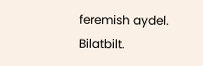feremish aydel. Bilatbilt.